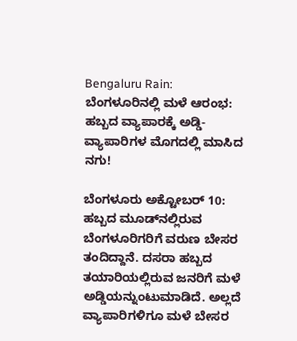Bengaluru Rain: ಬೆಂಗಳೂರಿನಲ್ಲಿ ಮಳೆ ಆರಂಭ: ಹಬ್ಬದ ವ್ಯಾಪಾರಕ್ಕೆ ಅಡ್ಡಿ- ವ್ಯಾಪಾರಿಗಳ ಮೊಗದಲ್ಲಿ ಮಾಸಿದ ನಗು!

ಬೆಂಗಳೂರು ಅಕ್ಟೋಬರ್ 10: ಹಬ್ಬದ ಮೂಡ್‌ನಲ್ಲಿರುವ ಬೆಂಗಳೂರಿಗರಿಗೆ ವರುಣ ಬೇಸರ ತಂದಿದ್ದಾನೆ. ದಸರಾ ಹಬ್ಬದ ತಯಾರಿಯಲ್ಲಿರುವ ಜನರಿಗೆ ಮಳೆ ಅಡ್ಡಿಯನ್ನುಂಟುಮಾಡಿದೆ. ಅಲ್ಲದೆ ವ್ಯಾಪಾರಿಗಳಿಗೂ ಮಳೆ ಬೇಸರ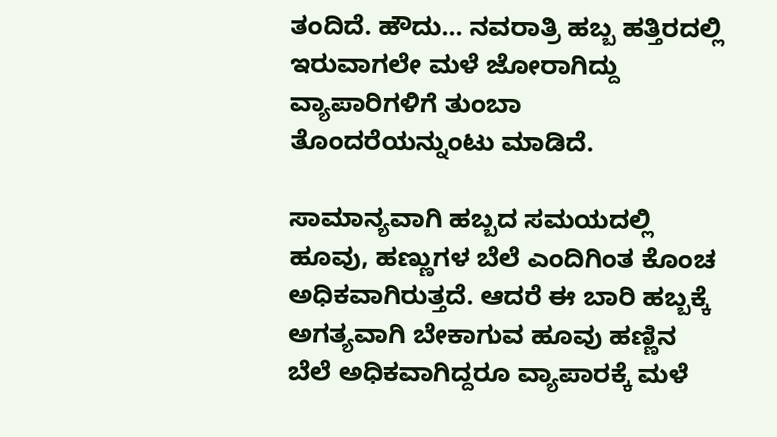ತಂದಿದೆ. ಹೌದು... ನವರಾತ್ರಿ ಹಬ್ಬ ಹತ್ತಿರದಲ್ಲಿ ಇರುವಾಗಲೇ ಮಳೆ ಜೋರಾಗಿದ್ದು ವ್ಯಾಪಾರಿಗಳಿಗೆ ತುಂಬಾ ತೊಂದರೆಯನ್ನುಂಟು ಮಾಡಿದೆ.

ಸಾಮಾನ್ಯವಾಗಿ ಹಬ್ಬದ ಸಮಯದಲ್ಲಿ ಹೂವು, ಹಣ್ಣುಗಳ ಬೆಲೆ ಎಂದಿಗಿಂತ ಕೊಂಚ ಅಧಿಕವಾಗಿರುತ್ತದೆ. ಆದರೆ ಈ ಬಾರಿ ಹಬ್ಬಕ್ಕೆ ಅಗತ್ಯವಾಗಿ ಬೇಕಾಗುವ ಹೂವು ಹಣ್ಣಿನ ಬೆಲೆ ಅಧಿಕವಾಗಿದ್ದರೂ ವ್ಯಾಪಾರಕ್ಕೆ ಮಳೆ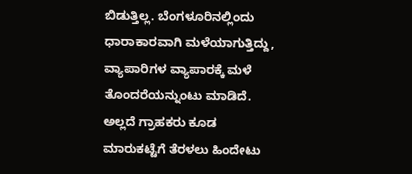ಬಿಡುತ್ತಿಲ್ಲ. ಬೆಂಗಳೂರಿನಲ್ಲಿಂದು ಧಾರಾಕಾರವಾಗಿ ಮಳೆಯಾಗುತ್ತಿದ್ದು, ವ್ಯಾಪಾರಿಗಳ ವ್ಯಾಪಾರಕ್ಕೆ ಮಳೆ ತೊಂದರೆಯನ್ನುಂಟು ಮಾಡಿದೆ. ಅಲ್ಲದೆ ಗ್ರಾಹಕರು ಕೂಡ ಮಾರುಕಟ್ಟೆಗೆ ತೆರಳಲು ಹಿಂದೇಟು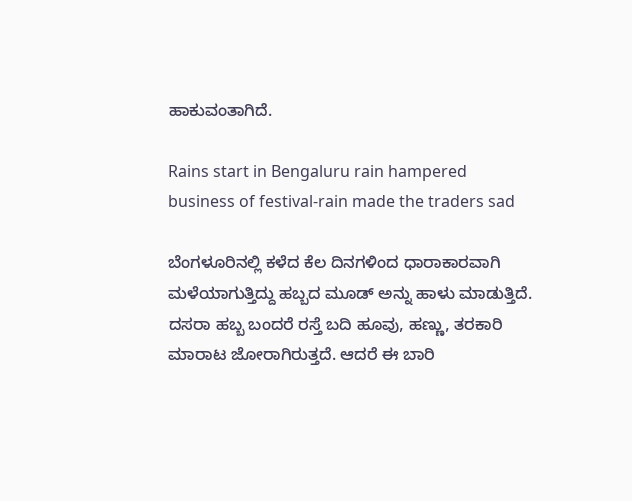ಹಾಕುವಂತಾಗಿದೆ.

Rains start in Bengaluru rain hampered business of festival-rain made the traders sad

ಬೆಂಗಳೂರಿನಲ್ಲಿ ಕಳೆದ ಕೆಲ ದಿನಗಳಿಂದ ಧಾರಾಕಾರವಾಗಿ ಮಳೆಯಾಗುತ್ತಿದ್ದು ಹಬ್ಬದ ಮೂಡ್ ಅನ್ನು ಹಾಳು ಮಾಡುತ್ತಿದೆ. ದಸರಾ ಹಬ್ಬ ಬಂದರೆ ರಸ್ತೆ ಬದಿ ಹೂವು, ಹಣ್ಣು, ತರಕಾರಿ ಮಾರಾಟ ಜೋರಾಗಿರುತ್ತದೆ. ಆದರೆ ಈ ಬಾರಿ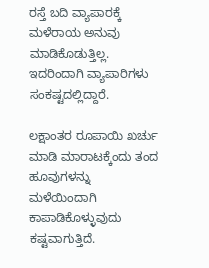ರಸ್ತೆ ಬದಿ ವ್ಯಾಪಾರಕ್ಕೆ ಮಳೆರಾಯ ಅನುವು ಮಾಡಿಕೊಡುತ್ತಿಲ್ಲ. ಇದರಿಂದಾಗಿ ವ್ಯಾಪಾರಿಗಳು ಸಂಕಷ್ಟದಲ್ಲಿದ್ದಾರೆ.

ಲಕ್ಷಾಂತರ ರೂಪಾಯಿ ಖರ್ಚು ಮಾಡಿ ಮಾರಾಟಕ್ಕೆಂದು ತಂದ ಹೂವುಗಳನ್ನು ಮಳೆಯಿಂದಾಗಿ ಕಾಪಾಡಿಕೊಳ್ಳುವುದು ಕಷ್ಟವಾಗುತ್ತಿದೆ.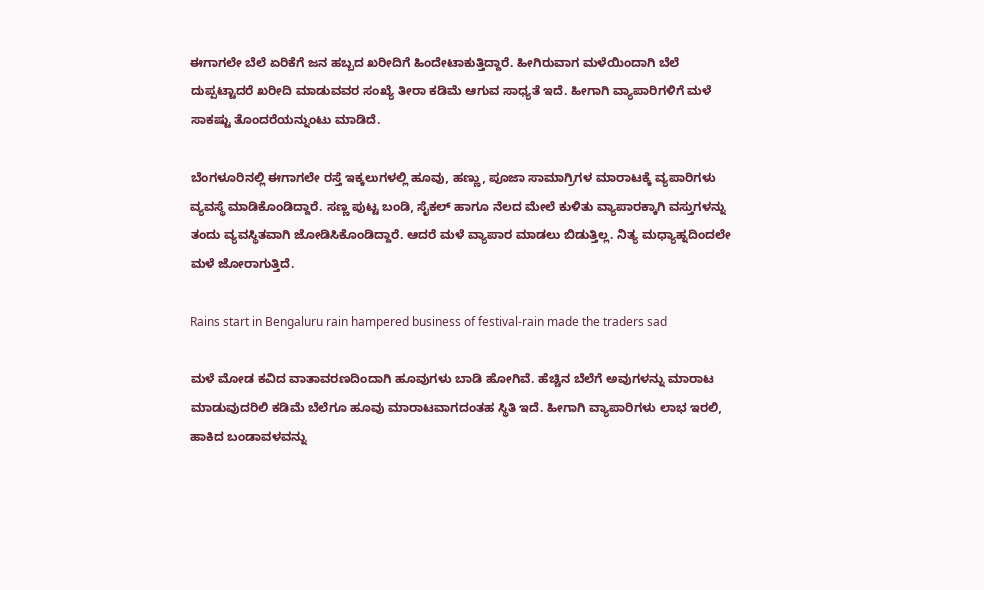ಈಗಾಗಲೇ ಬೆಲೆ ಏರಿಕೆಗೆ ಜನ ಹಬ್ಬದ ಖರೀದಿಗೆ ಹಿಂದೇಟಾಕುತ್ತಿದ್ದಾರೆ. ಹೀಗಿರುವಾಗ ಮಳೆಯಿಂದಾಗಿ ಬೆಲೆ ದುಪ್ಪಟ್ಟಾದರೆ ಖರೀದಿ ಮಾಡುವವರ ಸಂಖ್ಯೆ ತೀರಾ ಕಡಿಮೆ ಆಗುವ ಸಾಧ್ಯತೆ ಇದೆ. ಹೀಗಾಗಿ ವ್ಯಾಪಾರಿಗಳಿಗೆ ಮಳೆ ಸಾಕಷ್ಟು ತೊಂದರೆಯನ್ನುಂಟು ಮಾಡಿದೆ.

ಬೆಂಗಳೂರಿನಲ್ಲಿ ಈಗಾಗಲೇ ರಸ್ತೆ ಇಕ್ಕಲುಗಳಲ್ಲಿ ಹೂವು, ಹಣ್ಣು, ಪೂಜಾ ಸಾಮಾಗ್ರಿಗಳ ಮಾರಾಟಕ್ಕೆ ವ್ಯಪಾರಿಗಳು ವ್ಯವಸ್ಥೆ ಮಾಡಿಕೊಂಡಿದ್ದಾರೆ. ಸಣ್ಣ ಪುಟ್ಟ ಬಂಡಿ, ಸೈಕಲ್ ಹಾಗೂ ನೆಲದ ಮೇಲೆ ಕುಳಿತು ವ್ಯಾಪಾರಕ್ಕಾಗಿ ವಸ್ತುಗಳನ್ನು ತಂದು ವ್ಯವಸ್ಥಿತವಾಗಿ ಜೋಡಿಸಿಕೊಂಡಿದ್ದಾರೆ. ಆದರೆ ಮಳೆ ವ್ಯಾಪಾರ ಮಾಡಲು ಬಿಡುತ್ತಿಲ್ಲ. ನಿತ್ಯ ಮಧ್ಯಾಹ್ನದಿಂದಲೇ ಮಳೆ ಜೋರಾಗುತ್ತಿದೆ.

Rains start in Bengaluru rain hampered business of festival-rain made the traders sad

ಮಳೆ ಮೋಡ ಕವಿದ ವಾತಾವರಣದಿಂದಾಗಿ ಹೂವುಗಳು ಬಾಡಿ ಹೋಗಿವೆ. ಹೆಚ್ಚಿನ ಬೆಲೆಗೆ ಅವುಗಳನ್ನು ಮಾರಾಟ ಮಾಡುವುದರಿಲಿ ಕಡಿಮೆ ಬೆಲೆಗೂ ಹೂವು ಮಾರಾಟವಾಗದಂತಹ ಸ್ಥಿತಿ ಇದೆ. ಹೀಗಾಗಿ ವ್ಯಾಪಾರಿಗಳು ಲಾಭ ಇರಲಿ, ಹಾಕಿದ ಬಂಡಾವಳವನ್ನು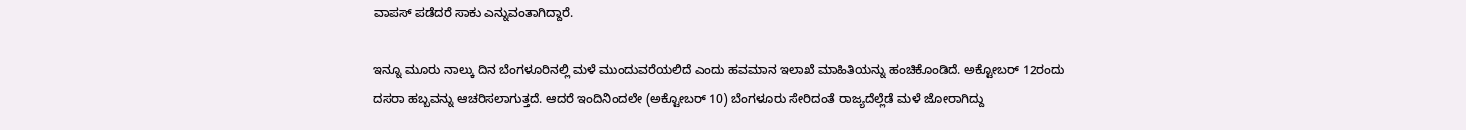ವಾಪಸ್ ಪಡೆದರೆ ಸಾಕು ಎನ್ನುವಂತಾಗಿದ್ದಾರೆ.

ಇನ್ನೂ ಮೂರು ನಾಲ್ಕು ದಿನ ಬೆಂಗಳೂರಿನಲ್ಲಿ ಮಳೆ ಮುಂದುವರೆಯಲಿದೆ ಎಂದು ಹವಮಾನ ಇಲಾಖೆ ಮಾಹಿತಿಯನ್ನು ಹಂಚಿಕೊಂಡಿದೆ. ಅಕ್ಟೋಬರ್ 12ರಂದು ದಸರಾ ಹಬ್ಬವನ್ನು ಆಚರಿಸಲಾಗುತ್ತದೆ. ಆದರೆ ಇಂದಿನಿಂದಲೇ (ಅಕ್ಟೋಬರ್ 10) ಬೆಂಗಳೂರು ಸೇರಿದಂತೆ ರಾಜ್ಯದೆಲ್ಲೆಡೆ ಮಳೆ ಜೋರಾಗಿದ್ದು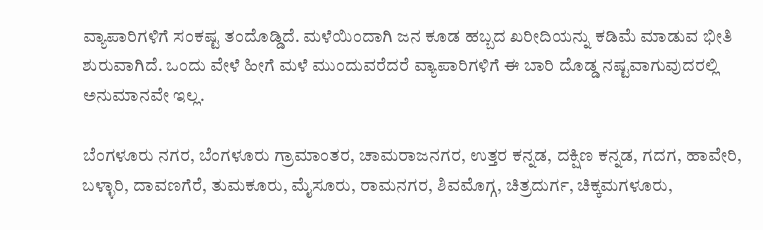ವ್ಯಾಪಾರಿಗಳಿಗೆ ಸಂಕಷ್ಟ ತಂದೊಡ್ಡಿದೆ. ಮಳೆಯಿಂದಾಗಿ ಜನ ಕೂಡ ಹಬ್ಬದ ಖರೀದಿಯನ್ನು ಕಡಿಮೆ ಮಾಡುವ ಭೀತಿ ಶುರುವಾಗಿದೆ. ಒಂದು ವೇಳೆ ಹೀಗೆ ಮಳೆ ಮುಂದುವರೆದರೆ ವ್ಯಾಪಾರಿಗಳಿಗೆ ಈ ಬಾರಿ ದೊಡ್ಡ ನಷ್ಟವಾಗುವುದರಲ್ಲಿ ಅನುಮಾನವೇ ಇಲ್ಲ.

ಬೆಂಗಳೂರು ನಗರ, ಬೆಂಗಳೂರು ಗ್ರಾಮಾಂತರ, ಚಾಮರಾಜನಗರ, ಉತ್ತರ ಕನ್ನಡ, ದಕ್ಷಿಣ ಕನ್ನಡ, ಗದಗ, ಹಾವೇರಿ, ಬಳ್ಳಾರಿ, ದಾವಣಗೆರೆ, ತುಮಕೂರು, ಮೈಸೂರು, ರಾಮನಗರ, ಶಿವಮೊಗ್ಗ, ಚಿತ್ರದುರ್ಗ, ಚಿಕ್ಕಮಗಳೂರು,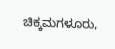ಚಿಕ್ಕಮಗಳೂರು,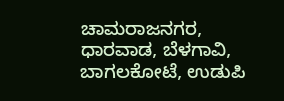ಚಾಮರಾಜನಗರ, ಧಾರವಾಡ, ಬೆಳಗಾವಿ, ಬಾಗಲಕೋಟೆ, ಉಡುಪಿ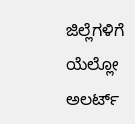ಜಿಲ್ಲೆಗಳಿಗೆ ಯೆಲ್ಲೋ ಅಲರ್ಟ್‌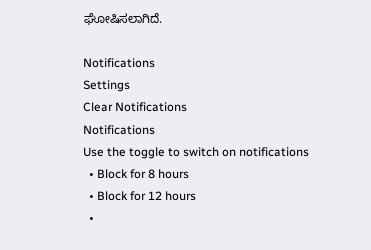ಘೋಷಿಸಲಾಗಿದೆ.

Notifications
Settings
Clear Notifications
Notifications
Use the toggle to switch on notifications
  • Block for 8 hours
  • Block for 12 hours
  •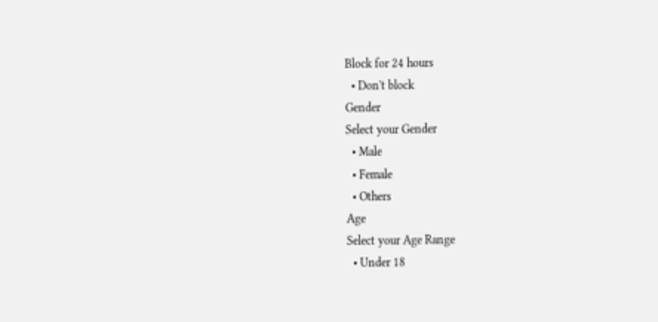Block for 24 hours
  • Don't block
Gender
Select your Gender
  • Male
  • Female
  • Others
Age
Select your Age Range
  • Under 18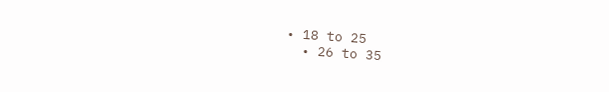• 18 to 25
  • 26 to 35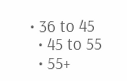• 36 to 45
  • 45 to 55
  • 55+